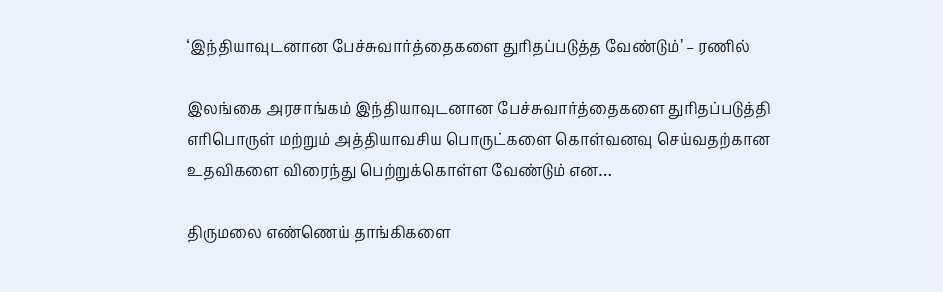‘இந்தியாவுடனான பேச்சுவார்த்தைகளை துரிதப்படுத்த வேண்டும்’ – ரணில்

இலங்கை அரசாங்கம் இந்தியாவுடனான பேச்சுவார்த்தைகளை துரிதப்படுத்தி எரிபொருள் மற்றும் அத்தியாவசிய பொருட்களை கொள்வனவு செய்வதற்கான உதவிகளை விரைந்து பெற்றுக்கொள்ள வேண்டும் என…

திருமலை எண்ணெய் தாங்கிகளை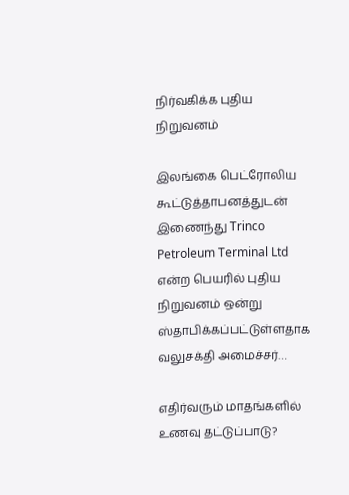நிர்வகிக்க புதிய நிறுவனம்

இலங்கை பெட்ரோலிய கூட்டுத்தாபனத்துடன் இணைந்து Trinco Petroleum Terminal Ltd என்ற பெயரில் புதிய நிறுவனம் ஒன்று ஸ்தாபிக்கப்பட்டுள்ளதாக வலுசக்தி அமைச்சர்…

எதிர்வரும் மாதங்களில் உணவு தட்டுப்பாடு?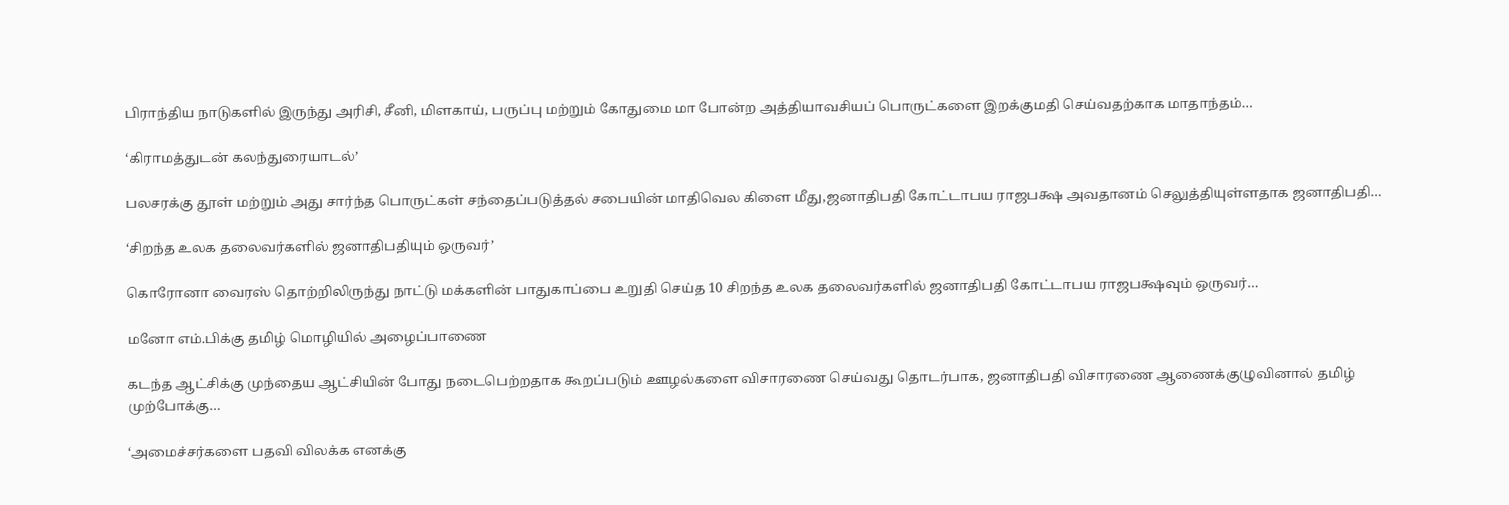பிராந்திய நாடுகளில் இருந்து அரிசி, சீனி, மிளகாய், பருப்பு மற்றும் கோதுமை மா போன்ற அத்தியாவசியப் பொருட்களை இறக்குமதி செய்வதற்காக மாதாந்தம்…

‘கிராமத்துடன் கலந்துரையாடல்’

பலசரக்கு தூள் மற்றும் அது சார்ந்த பொருட்கள் சந்தைப்படுத்தல் சபையின் மாதிவெல கிளை மீது,ஜனாதிபதி கோட்டாபய ராஜபக்ஷ அவதானம் செலுத்தியுள்ளதாக ஜனாதிபதி…

‘சிறந்த உலக தலைவர்களில் ஜனாதிபதியும் ஒருவர்’

கொரோனா வைரஸ் தொற்றிலிருந்து நாட்டு மக்களின் பாதுகாப்பை உறுதி செய்த 10 சிறந்த உலக தலைவர்களில் ஜனாதிபதி கோட்டாபய ராஜபக்ஷவும் ஒருவர்…

மனோ எம்.பிக்கு தமிழ் மொழியில் அழைப்பாணை

கடந்த ஆட்சிக்கு முந்தைய ஆட்சியின் போது நடைபெற்றதாக கூறப்படும் ஊழல்களை விசாரணை செய்வது தொடர்பாக, ஜனாதிபதி விசாரணை ஆணைக்குழுவினால் தமிழ் முற்போக்கு…

‘அமைச்சர்களை பதவி விலக்க எனக்கு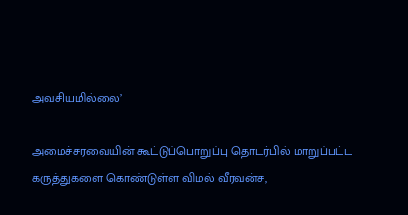அவசியமில்லை’

அமைச்சரவையின் கூட்டுப்பொறுப்பு தொடர்பில் மாறுப்பட்ட கருத்துகளை கொண்டுள்ள விமல் வீரவன்ச,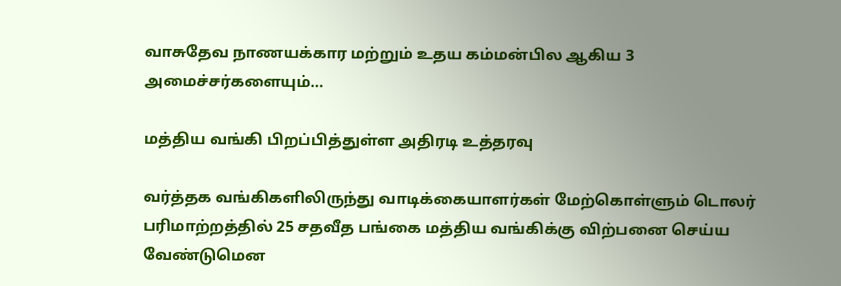வாசுதேவ நாணயக்கார மற்றும் உதய கம்மன்பில ஆகிய 3 அமைச்சர்களையும்…

மத்திய வங்கி பிறப்பித்துள்ள அதிரடி உத்தரவு

வர்த்தக வங்கிகளிலிருந்து வாடிக்கையாளர்கள் மேற்கொள்ளும் டொலர் பரிமாற்றத்தில் 25 சதவீத பங்கை மத்திய வங்கிக்கு விற்பனை செய்ய வேண்டுமென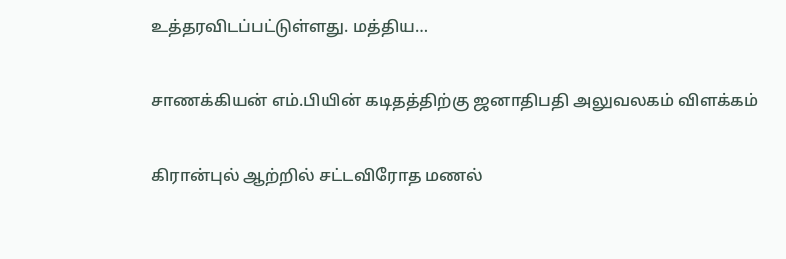உத்தரவிடப்பட்டுள்ளது. மத்திய…

சாணக்கியன் எம்.பியின் கடிதத்திற்கு ஜனாதிபதி அலுவலகம் விளக்கம்

கிரான்புல் ஆற்றில் சட்டவிரோத மணல்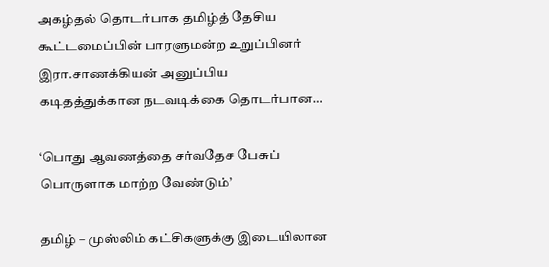அகழ்தல் தொடர்பாக தமிழ்த் தேசிய கூட்டமைப்பின் பாரளுமன்ற உறுப்பினர் இரா.சாணக்கியன் அனுப்பிய கடிதத்துக்கான நடவடிக்கை தொடர்பான…

‘பொது ஆவணத்தை சர்வதேச பேசுப் பொருளாக மாற்ற வேண்டும்’

தமிழ் – முஸ்லிம் கட்சிகளுக்கு இடையிலான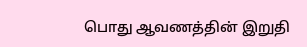பொது ஆவணத்தின் இறுதி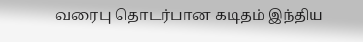வரைபு தொடர்பான கடிதம் இந்திய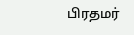பிரதமர்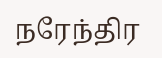நரேந்திர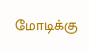மோடிக்கு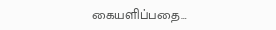கையளிப்பதை…